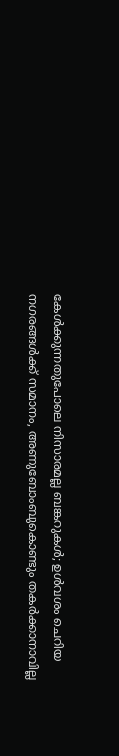കേൾക്കുന്നതുപോലെ നിസാരമല്ല ബങ്കറുകൾ; ഉൾവശം ചെറിയ നഗരങ്ങൾക്ക് സമാനം, അണുബോംബുകൊണ്ടും തകർക്കാനാവില്ല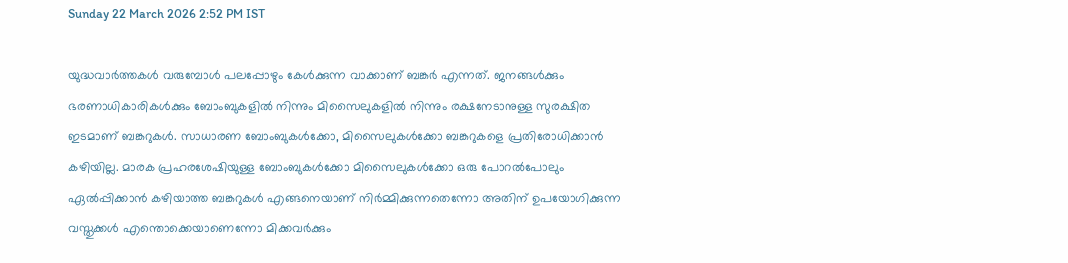Sunday 22 March 2026 2:52 PM IST

യുദ്ധവാർത്തകൾ വരുമ്പോൾ പലപ്പോഴും കേൾക്കുന്ന വാക്കാണ് ബങ്കർ എന്നത്. ജനങ്ങൾക്കും ഭരണാധികാരികൾക്കും ബോംബുകളിൽ നിന്നും മിസൈലുകളിൽ നിന്നും രക്ഷനേടാനുള്ള സുരക്ഷിത ഇടമാണ് ബങ്കറുകൾ. സാധാരണ ബോംബുകൾക്കോ, മിസൈലുകൾക്കോ ബങ്കറുകളെ പ്രതിരോധിക്കാൻ കഴിയില്ല. മാരക പ്രഹരശേഷിയുള്ള ബോംബുകൾക്കോ മിസൈലുകൾക്കോ ഒരു പോറൽപോലും ഏൽപ്പിക്കാൻ കഴിയാത്ത ബങ്കറുകൾ എങ്ങനെയാണ് നിർമ്മിക്കുന്നതെന്നോ അതിന് ഉപയോഗിക്കുന്ന വസ്തുക്കൾ എന്തൊക്കെയാണെന്നോ മിക്കവർക്കും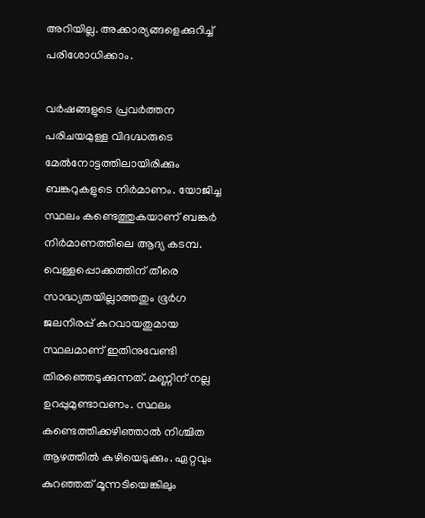അറിയില്ല. അക്കാര്യങ്ങളെക്കുറിച്ച് പരിശോധിക്കാം.

വർഷങ്ങളുടെ പ്രവർത്തന പരിചയമുള്ള വിദഗ്ദ്ധരുടെ മേൽനോട്ടത്തിലായിരിക്കും ബങ്കറുകളുടെ നിർമാണം. യോജിച്ച സ്ഥലം കണ്ടെത്തുകയാണ് ബങ്കർ നിർമാണത്തിലെ ആദ്യ കടമ്പ. വെള്ളപ്പൊക്കത്തിന് തീരെ സാദ്ധ്യതയില്ലാത്തതും ഭൂർഗ ജലനിരപ്പ് കുറവായതുമായ സ്ഥലമാണ് ഇതിനുവേണ്ടി തിരഞ്ഞെടുക്കുന്നത്. മണ്ണിന് നല്ല ഉറപ്പുമുണ്ടാവണം. സ്ഥലം കണ്ടെത്തിക്കഴിഞ്ഞാൽ നിശ്ചിത ആഴത്തിൽ കുഴിയെടുക്കും. ഏറ്റവും കുറഞ്ഞത് മൂന്നടിയെങ്കിലും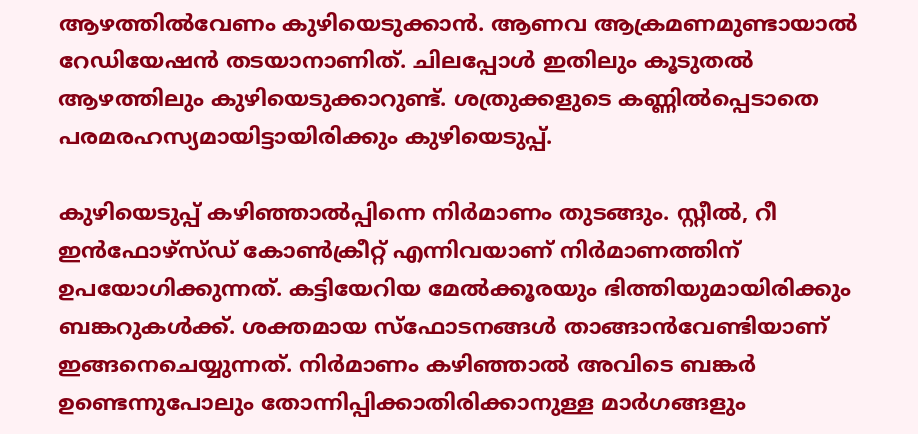ആഴത്തിൽവേണം കുഴിയെടുക്കാൻ. ആണവ ആക്രമണമുണ്ടായാൽ റേഡിയേഷൻ തടയാനാണിത്. ചിലപ്പോൾ ഇതിലും കൂടുതൽ ആഴത്തിലും കുഴിയെടുക്കാറുണ്ട്. ശത്രുക്കളുടെ കണ്ണിൽപ്പെടാതെ പരമരഹസ്യമായിട്ടായിരിക്കും കുഴിയെടുപ്പ്.

കുഴിയെടുപ്പ് കഴിഞ്ഞാൽപ്പിന്നെ നിർമാണം തുടങ്ങും. സ്റ്റീൽ, റീ ഇൻഫോഴ്സ്ഡ് കോൺക്രീറ്റ് എന്നിവയാണ് നിർമാണത്തിന് ഉപയോഗിക്കുന്നത്. കട്ടിയേറിയ മേൽക്കൂരയും ഭിത്തിയുമായിരിക്കും ബങ്കറുകൾക്ക്. ശക്തമായ സ്ഫോടനങ്ങൾ താങ്ങാൻവേണ്ടിയാണ് ഇങ്ങനെചെയ്യുന്നത്. നിർമാണം കഴിഞ്ഞാൽ അവിടെ ബങ്കർ ഉണ്ടെന്നുപോലും തോന്നിപ്പിക്കാതിരിക്കാനുള്ള മാർഗങ്ങളും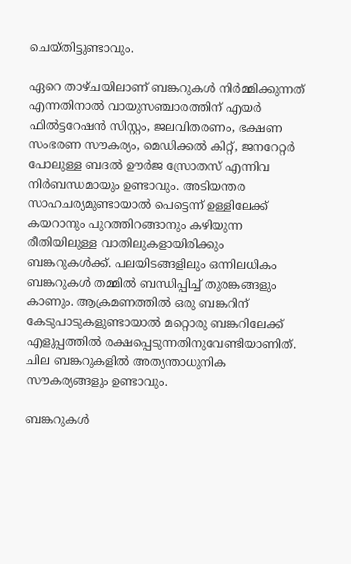ചെയ്തിട്ടുണ്ടാവും.

ഏറെ താഴ്ചയിലാണ് ബങ്കറുകൾ നിർമ്മിക്കുന്നത് എന്നതിനാൽ വായുസഞ്ചാരത്തിന് എയർ ഫിൽട്ടറേഷൻ സിസ്റ്റം, ജലവിതരണം, ഭക്ഷണ സംഭരണ സൗകര്യം, മെഡിക്കൽ കിറ്റ്, ജനറേറ്റർ പോലുള്ള ബദൽ ഊർജ സ്രോതസ് എന്നിവ നിർബന്ധമായും ഉണ്ടാവും. അടിയന്തര സാഹചര്യമുണ്ടായാൽ പെട്ടെന്ന് ഉള്ളിലേക്ക് കയറാനും പുറത്തിറങ്ങാനും കഴിയുന്ന രീതിയിലുള്ള വാതിലുകളായിരിക്കും ബങ്കറുകൾക്ക്. പലയിടങ്ങളിലും ഒന്നിലധികം ബങ്കറുകൾ തമ്മിൽ ബന്ധിപ്പിച്ച് തുരങ്കങ്ങളും കാണും. ആക്രമണത്തിൽ ഒരു ബങ്കറിന് കേടുപാടുകളുണ്ടായാൽ മറ്റൊരു ബങ്കറിലേക്ക് എളുപ്പത്തിൽ രക്ഷപ്പെടുന്നതിനുവേണ്ടിയാണിത്. ചില ബങ്കറുകളിൽ അത്യന്താധുനിക സൗകര്യങ്ങളും ഉണ്ടാവും.

ബങ്കറുകൾ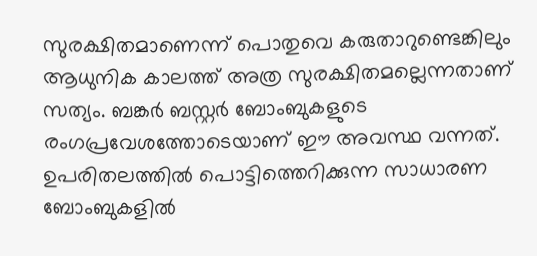സുരക്ഷിതമാണെന്ന് പൊതുവെ കരുതാറുണ്ടെങ്കിലും ആധുനിക കാലത്ത് അത്ര സുരക്ഷിതമല്ലെന്നതാണ് സത്യം. ബങ്കർ ബസ്റ്റർ ബോംബുകളുടെ രംഗപ്രവേശത്തോടെയാണ് ഈ അവസ്ഥ വന്നത്. ഉപരിതലത്തിൽ പൊട്ടിത്തെറിക്കുന്ന സാധാരണ ബോംബുകളിൽ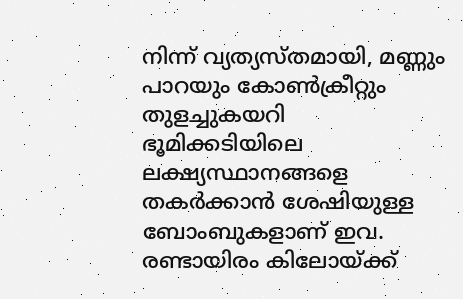നിന്ന് വ്യത്യസ്തമായി, മണ്ണും പാറയും കോൺക്രീറ്റും തുളച്ചുകയറി ഭൂമിക്കടിയിലെ ലക്ഷ്യസ്ഥാനങ്ങളെ തകർക്കാൻ ശേഷിയുള്ള ബോംബുകളാണ് ഇവ. രണ്ടായിരം കിലോയ്ക്ക്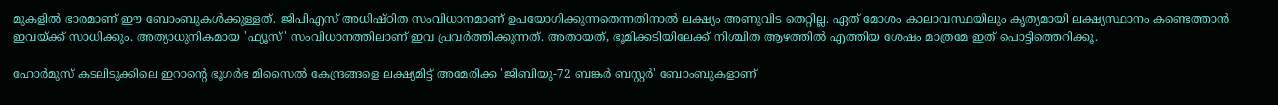മുകളിൽ ഭാരമാണ് ഈ ബോംബുകൾക്കുള്ളത്. ജിപിഎസ് അധിഷ്ഠിത സംവിധാനമാണ് ഉപയോഗിക്കുന്നതെന്നതിനാൽ ലക്ഷ്യം അണുവിട തെറ്റില്ല. ഏത് മോശം കാലാവസ്ഥയിലും കൃത്യമായി ലക്ഷ്യസ്ഥാനം കണ്ടെത്താൻ ഇവയ്ക്ക് സാധിക്കും. അത്യാധുനികമായ 'ഫ്യൂസ്' സംവിധാനത്തിലാണ് ഇവ പ്രവർത്തിക്കുന്നത്. അതായത്, ഭൂമിക്കടിയിലേക്ക് നിശ്ചിത ആഴത്തിൽ എത്തിയ ശേഷം മാത്രമേ ഇത് പൊട്ടിത്തെറിക്കൂ.

ഹോർമുസ് കടലിടുക്കിലെ ഇറാന്റെ ഭൂഗർഭ മിസൈൽ കേന്ദ്രങ്ങളെ ലക്ഷ്യമിട്ട് അമേരിക്ക 'ജിബിയു-72 ബങ്കർ ബസ്റ്റർ' ബോംബുകളാണ്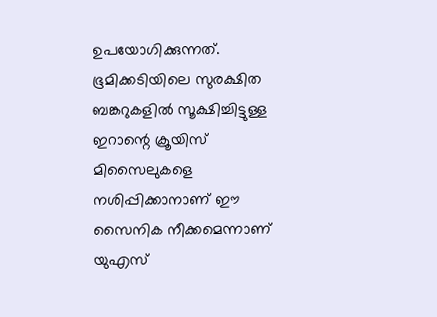ഉപയോഗിക്കുന്നത്. ഭൂമിക്കടിയിലെ സുരക്ഷിത ബങ്കറുകളിൽ സൂക്ഷിച്ചിട്ടുള്ള ഇറാന്റെ ക്രൂയിസ് മിസൈലുകളെ നശിപ്പിക്കാനാണ് ഈ സൈനിക നീക്കമെന്നാണ് യുഎസ്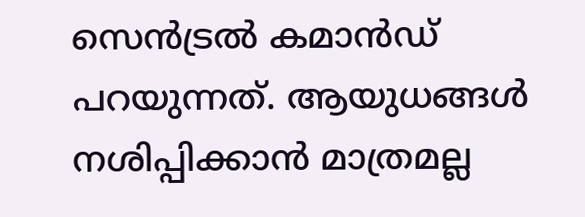സെൻട്രൽ കമാൻഡ് പറയുന്നത്. ആയുധങ്ങൾ നശിപ്പിക്കാൻ മാത്രമല്ല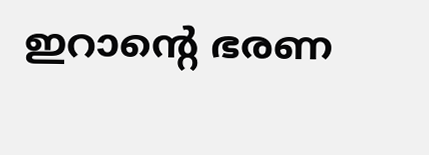ഇറാന്റെ ഭരണ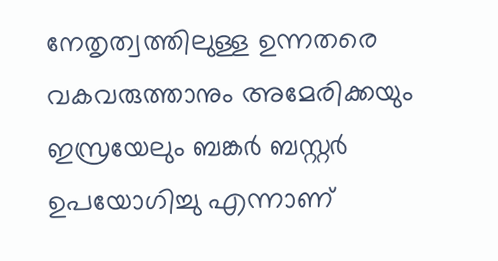നേതൃത്വത്തിലുള്ള ഉന്നതരെ വകവരുത്താനും അമേരിക്കയും ഇസ്രയേലും ബങ്കർ ബസ്റ്റർ ഉപയോഗിച്ചു എന്നാണ്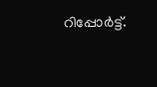റിപ്പോർട്ട്.